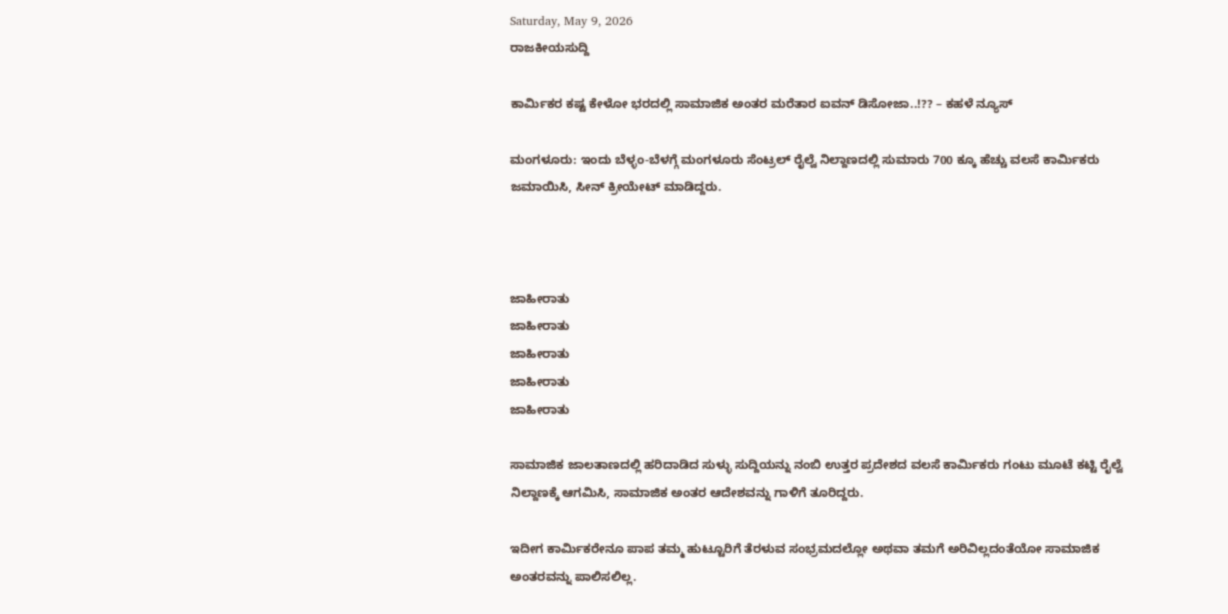Saturday, May 9, 2026
ರಾಜಕೀಯಸುದ್ದಿ

ಕಾರ್ಮಿಕರ ಕಷ್ಟ ಕೇಳೋ ಭರದಲ್ಲಿ ಸಾಮಾಜಿಕ ಅಂತರ ಮರೆತಾರ ಐವನ್ ಡಿಸೋಜಾ..!?? – ಕಹಳೆ ನ್ಯೂಸ್

ಮಂಗಳೂರು: ಇಂದು ಬೆಳ್ಳಂ-ಬೆಳಗ್ಗೆ ಮಂಗಳೂರು ಸೆಂಟ್ರಲ್ ರೈಲ್ವೆ ನಿಲ್ದಾಣದಲ್ಲಿ ಸುಮಾರು 700 ಕ್ಕೂ ಹೆಚ್ಚು ವಲಸೆ ಕಾರ್ಮಿಕರು ಜಮಾಯಿಸಿ, ಸೀನ್ ಕ್ರೀಯೇಟ್ ಮಾಡಿದ್ದರು.



ಜಾಹೀರಾತು
ಜಾಹೀರಾತು
ಜಾಹೀರಾತು
ಜಾಹೀರಾತು
ಜಾಹೀರಾತು

ಸಾಮಾಜಿಕ ಜಾಲತಾಣದಲ್ಲಿ ಹರಿದಾಡಿದ ಸುಳ್ಳು ಸುದ್ದಿಯನ್ನು ನಂಬಿ ಉತ್ತರ ಪ್ರದೇಶದ ವಲಸೆ ಕಾರ್ಮಿಕರು ಗಂಟು ಮೂಟೆ ಕಟ್ಟಿ ರೈಲ್ವೆ ನಿಲ್ದಾಣಕ್ಕೆ ಆಗಮಿಸಿ, ಸಾಮಾಜಿಕ ಅಂತರ ಆದೇಶವನ್ನು ಗಾಳಿಗೆ ತೂರಿದ್ದರು.

ಇದೀಗ ಕಾರ್ಮಿಕರೇನೂ ಪಾಪ ತಮ್ಮ ಹುಟ್ಟೂರಿಗೆ ತೆರಳುವ ಸಂಭ್ರಮದಲ್ಲೋ ಅಥವಾ ತಮಗೆ ಅರಿವಿಲ್ಲದಂತೆಯೋ ಸಾಮಾಜಿಕ ಅಂತರವನ್ನು ಪಾಲಿಸಲಿಲ್ಲ.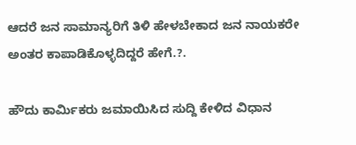ಆದರೆ ಜನ ಸಾಮಾನ್ಯರಿಗೆ ತಿಳಿ ಹೇಳಬೇಕಾದ ಜನ ನಾಯಕರೇ ಅಂತರ ಕಾಪಾಡಿಕೊಳ್ಳದಿದ್ದರೆ ಹೇಗೆ.?.

ಹೌದು ಕಾರ್ಮಿಕರು ಜಮಾಯಿಸಿದ ಸುದ್ದಿ ಕೇಳಿದ ವಿಧಾನ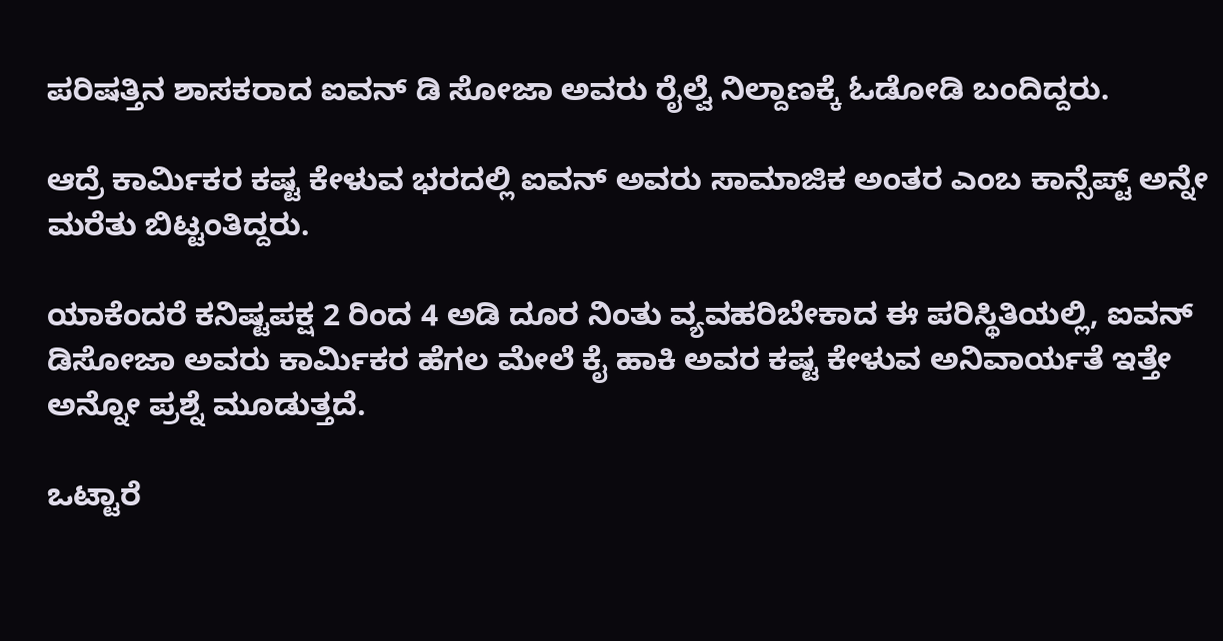ಪರಿಷತ್ತಿನ ಶಾಸಕರಾದ ಐವನ್ ಡಿ ಸೋಜಾ ಅವರು ರೈಲ್ವೆ ನಿಲ್ದಾಣಕ್ಕೆ ಓಡೋಡಿ ಬಂದಿದ್ದರು.

ಆದ್ರೆ ಕಾರ್ಮಿಕರ ಕಷ್ಟ ಕೇಳುವ ಭರದಲ್ಲಿ ಐವನ್ ಅವರು ಸಾಮಾಜಿಕ ಅಂತರ ಎಂಬ ಕಾನ್ಸೆಪ್ಟ್ ಅನ್ನೇ ಮರೆತು ಬಿಟ್ಟಂತಿದ್ದರು.

ಯಾಕೆಂದರೆ ಕನಿಷ್ಟಪಕ್ಷ 2 ರಿಂದ 4 ಅಡಿ ದೂರ ನಿಂತು ವ್ಯವಹರಿಬೇಕಾದ ಈ ಪರಿಸ್ಥಿತಿಯಲ್ಲಿ, ಐವನ್ ಡಿಸೋಜಾ ಅವರು ಕಾರ್ಮಿಕರ ಹೆಗಲ ಮೇಲೆ ಕೈ ಹಾಕಿ ಅವರ ಕಷ್ಟ ಕೇಳುವ ಅನಿವಾರ್ಯತೆ ಇತ್ತೇ ಅನ್ನೋ ಪ್ರಶ್ನೆ ಮೂಡುತ್ತದೆ.

ಒಟ್ಟಾರೆ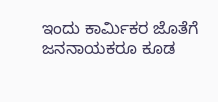ಇಂದು ಕಾರ್ಮಿಕರ ಜೊತೆಗೆ ಜನನಾಯಕರೂ ಕೂಡ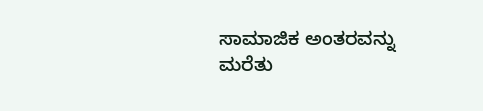ಸಾಮಾಜಿಕ ಅಂತರವನ್ನು ಮರೆತು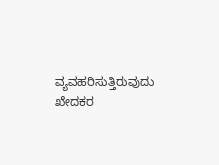ವ್ಯವಹರಿಸುತ್ತಿರುವುದು ಖೇದಕರ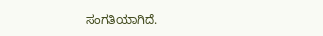ಸಂಗತಿಯಾಗಿದೆ.